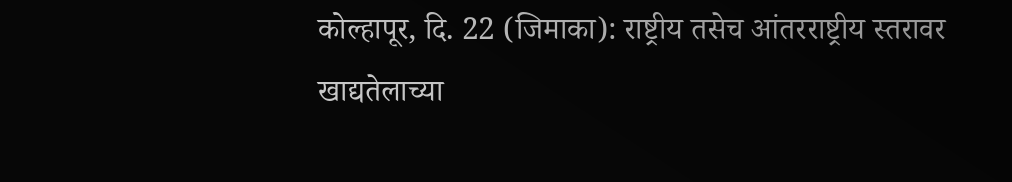कोल्हापूर, दि. 22 (जिमाका): राष्ट्रीय तसेच आंतरराष्ट्रीय स्तरावर
खाद्यतेलाच्या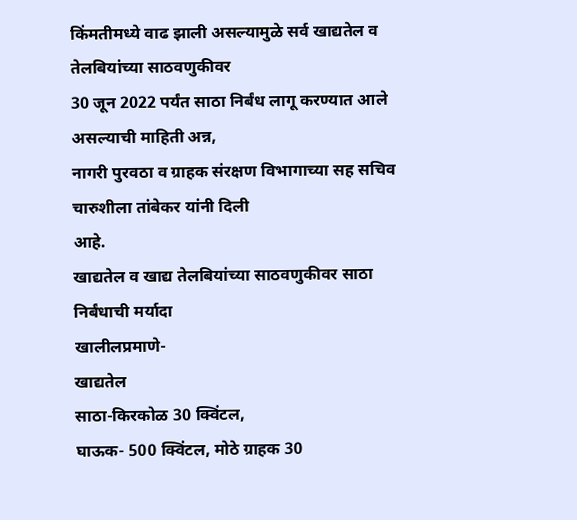किंमतीमध्ये वाढ झाली असल्यामुळे सर्व खाद्यतेल व तेलबियांच्या साठवणुकीवर
30 जून 2022 पर्यंत साठा निर्बंध लागू करण्यात आले असल्याची माहिती अन्न,
नागरी पुरवठा व ग्राहक संरक्षण विभागाच्या सह सचिव चारुशीला तांबेकर यांनी दिली
आहे.
खाद्यतेल व खाद्य तेलबियांच्या साठवणुकीवर साठा निर्बंधाची मर्यादा
खालीलप्रमाणे-
खाद्यतेल
साठा-किरकोळ 30 क्विंटल,
घाऊक- 500 क्विंटल, मोठे ग्राहक 30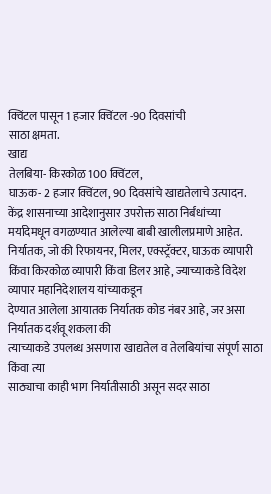क्विंटल पासून 1 हजार क्विंटल -90 दिवसांची
साठा क्षमता.
खाद्य
तेलबिया- किरकोळ 100 क्विंटल,
घाऊक- 2 हजार क्विंटल, 90 दिवसांचे खाद्यतेलाचे उत्पादन.
केंद्र शासनाच्या आदेशानुसार उपरोक्त साठा निर्बंधांच्या
मर्यादेमधून वगळण्यात आलेल्या बाबी खालीलप्रमाणे आहेत.
निर्यातक, जो की रिफायनर, मिलर, एक्स्ट्रॅक्टर, घाऊक व्यापारी
किंवा किरकोळ व्यापारी किंवा डिलर आहे, ज्याच्याकडे विदेश व्यापार महानिदेशालय यांच्याकडून
देण्यात आलेला आयातक निर्यातक कोड नंबर आहे, जर असा निर्यातक दर्शवू शकला की
त्याच्याकडे उपलब्ध असणारा खाद्यतेल व तेलबियांचा संपूर्ण साठा किंवा त्या
साठ्याचा काही भाग निर्यातीसाठी असून सदर साठा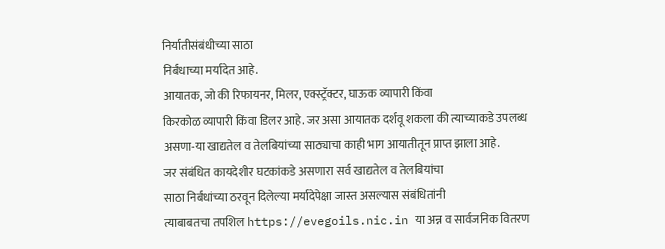निर्यातीसंबंधीच्या साठा
निर्बंधाच्या मर्यादेत आहे.
आयातक, जो की रिफायनर, मिलर, एक्स्ट्रॅक्टर, घाऊक व्यापारी किंवा
किरकोळ व्यापारी किंवा डिलर आहे. जर असा आयातक दर्शवू शकला की त्याच्याकडे उपलब्ध
असणा-या खाद्यतेल व तेलबियांच्या साठ्याचा काही भाग आयातीतून प्राप्त झाला आहे.
जर संबंधित कायदेशीर घटकांकडे असणारा सर्व खाद्यतेल व तेलबियांचा
साठा निर्बंधांच्या ठरवून दिलेल्या मर्यादेपेक्षा जास्त असल्यास संबंधितांनी
त्याबाबतचा तपशिल https://evegoils.nic.in या अन्न व सार्वजनिक वितरण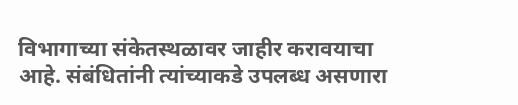विभागाच्या संकेतस्थळावर जाहीर करावयाचा
आहे. संबंधितांनी त्यांच्याकडे उपलब्ध असणारा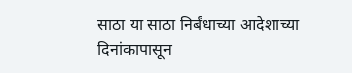साठा या साठा निर्बंधाच्या आदेशाच्या
दिनांकापासून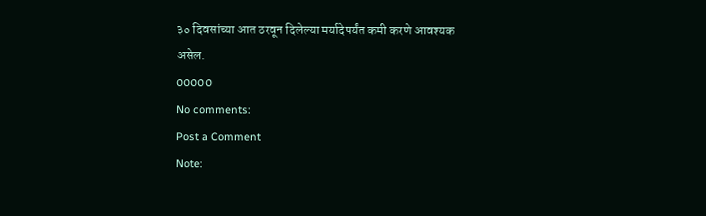३० दिवसांच्या आत ठरवून दिलेल्या मर्यादेपर्यंत कमी करणे आवश्यक
असेल.
00000
No comments:
Post a Comment
Note: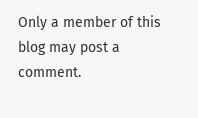Only a member of this blog may post a comment.